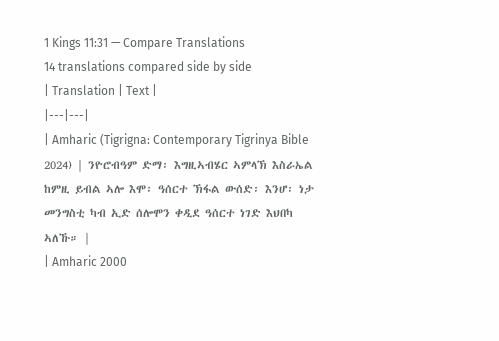1 Kings 11:31 — Compare Translations
14 translations compared side by side
| Translation | Text |
|---|---|
| Amharic (Tigrigna: Contemporary Tigrinya Bible 2024) | ንዮሮብዓም ድማ፡ እግዚኣብሄር ኣምላኽ እስራኤል ከምዚ ይብል ኣሎ እሞ፡ ዓሰርተ ኽፋል ውሰድ፡ እንሆ፡ ነታ መንግስቲ ካብ ኢድ ሰሎሞን ቀዲደ ዓሰርተ ነገድ እህበካ ኣለኹ። |
| Amharic 2000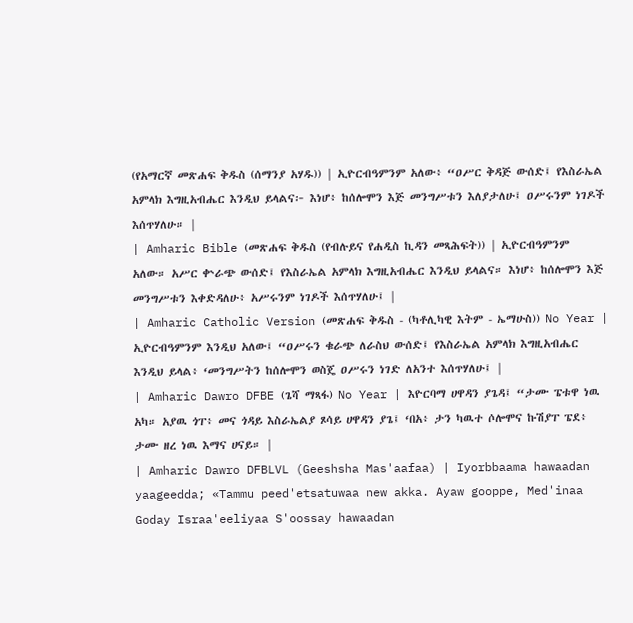(የአማርኛ መጽሐፍ ቅዱስ (ሰማንያ አሃዱ)) | ኢዮርብዓምንም አለው፥ “ዐሥር ቅዳጅ ውሰድ፤ የእስራኤል አምላክ እግዚአብሔር እንዲህ ይላልና፦ እነሆ፥ ከሰሎሞን እጅ መንግሥቱን እለያታለሁ፤ ዐሥሩንም ነገዶች እሰጥሃለሁ። |
| Amharic Bible (መጽሐፍ ቅዱስ (የብሉይና የሐዲስ ኪዳን መጻሕፍት)) | ኢዮርብዓምንም አለው። አሥር ቍራጭ ውሰድ፤ የእስራኤል አምላክ እግዚአብሔር እንዲህ ይላልና። እነሆ፥ ከሰሎሞን እጅ መንግሥቱን እቀድዳለሁ፥ አሥሩንም ነገዶች እሰጥሃለሁ፤ |
| Amharic Catholic Version (መጽሐፍ ቅዱስ - (ካቶሊካዊ እትም - ኤማሁስ)) No Year | ኢዮርብዓምንም እንዲህ አለው፤ “ዐሥሩን ቁራጭ ለራስህ ውሰድ፤ የእስራኤል አምላክ እግዚአብሔር እንዲህ ይላል፥ ‘መንግሥትን ከሰሎሞን ወስጄ ዐሥሩን ነገድ ለአንተ እሰጥሃለሁ፤ |
| Amharic Dawro DFBE (ጌሻ ማጻፋ) No Year | እዮርባማ ሀዋዳን ያጌዳ፤ “ታሙ ፔቱዋ ነዉ አካ። አያዉ ጎፐ፥ መና ጎዳይ እስራኤልያ ጾሳይ ሀዋዳን ያጌ፤ ‘በአ፥ ታን ካዉተ ሶሎሞና ኩሽያፐ ፔደ፥ ታሙ ዘረ ነዉ እማና ሀናይ። |
| Amharic Dawro DFBLVL (Geeshsha Mas'aafaa) | Iyorbbaama hawaadan yaageedda; «Tammu peed'etsatuwaa new akka. Ayaw gooppe, Med'inaa Goday Israa'eeliyaa S'oossay hawaadan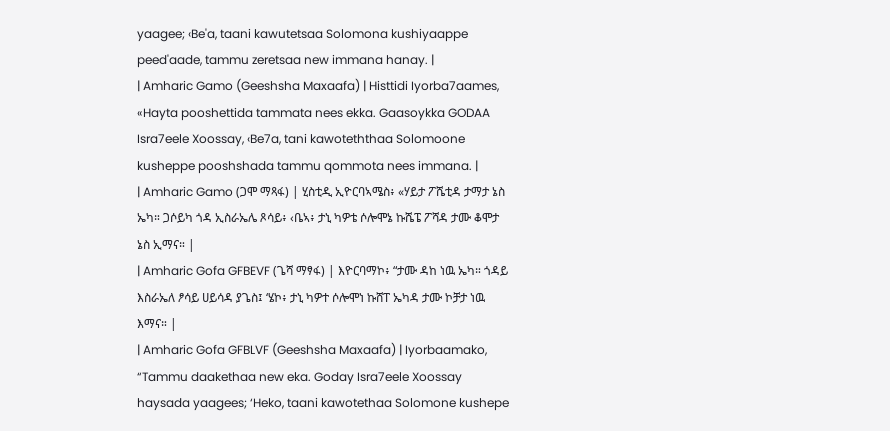yaagee; ‹Be'a, taani kawutetsaa Solomona kushiyaappe peed'aade, tammu zeretsaa new immana hanay. |
| Amharic Gamo (Geeshsha Maxaafa) | Histtidi Iyorba7aames, «Hayta pooshettida tammata nees ekka. Gaasoykka GODAA Isra7eele Xoossay, ‹Be7a, tani kawoteththaa Solomoone kusheppe pooshshada tammu qommota nees immana. |
| Amharic Gamo (ጋሞ ማጻፋ) | ሂስቲዲ ኢዮርባኣሜስ፥ «ሃይታ ፖሼቲዳ ታማታ ኔስ ኤካ። ጋሶይካ ጎዳ ኢስራኤሌ ጾሳይ፥ ‹ቤኣ፥ ታኒ ካዎቴ ሶሎሞኔ ኩሼፔ ፖሻዳ ታሙ ቆሞታ ኔስ ኢማና። |
| Amharic Gofa GFBEVF (ጌሻ ማፃፋ) | እዮርባማኮ፥ “ታሙ ዳከ ነዉ ኤካ። ጎዳይ እስራኤለ ፆሳይ ሀይሳዳ ያጌስ፤ ‘ሄኮ፥ ታኒ ካዎተ ሶሎሞነ ኩሸፐ ኤካዳ ታሙ ኮቻታ ነዉ እማና። |
| Amharic Gofa GFBLVF (Geeshsha Maxaafa) | Iyorbaamako, “Tammu daakethaa new eka. Goday Isra7eele Xoossay haysada yaagees; ‘Heko, taani kawotethaa Solomone kushepe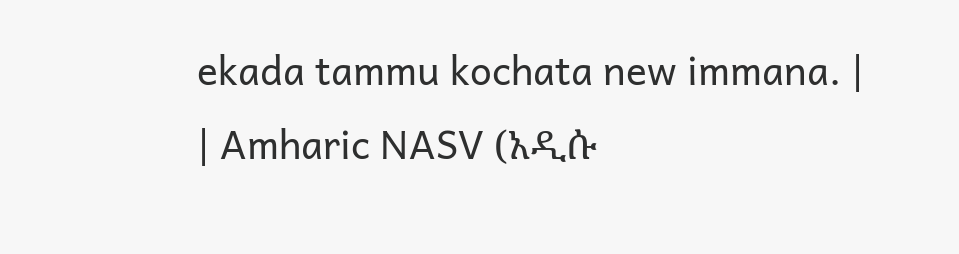ekada tammu kochata new immana. |
| Amharic NASV (አዲሱ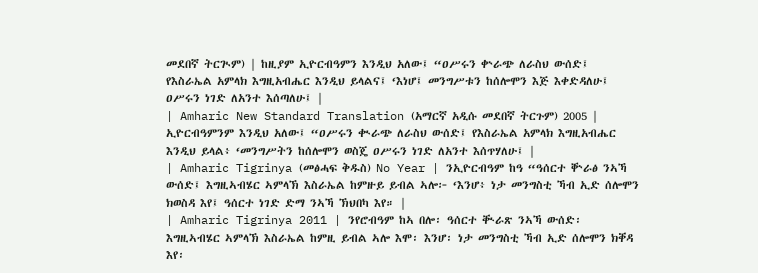መደበኛ ትርጒም) | ከዚያም ኢዮርብዓምን እንዲህ አለው፤ “ዐሥሩን ቍራጭ ለራስህ ውሰድ፤ የእስራኤል አምላክ እግዚአብሔር እንዲህ ይላልና፤ ‘እነሆ፤ መንግሥቱን ከሰሎሞን እጅ እቀድዳለሁ፤ ዐሥሩን ነገድ ለአንተ እሰጣለሁ፤ |
| Amharic New Standard Translation (አማርኛ አዲሱ መደበኛ ትርጉም) 2005 | ኢዮርብዓምንም እንዲህ አለው፤ “ዐሥሩን ቊራጭ ለራስህ ውሰድ፤ የእስራኤል አምላክ እግዚአብሔር እንዲህ ይላል፥ ‘መንግሥትን ከሰሎሞን ወስጄ ዐሥሩን ነገድ ለአንተ እሰጥሃለሁ፤ |
| Amharic Tigrinya (መፅሓፍ ቅዱስ) No Year | ንኢዮርብዓም ከዓ “ዓሰርተ ቝራፅ ንኣኻ ውሰድ፤ እግዚኣብሄር ኣምላኽ እስራኤል ከምዙይ ይብል ኣሎ፦ ‘እንሆ፥ ነታ መንግስቲ ኻብ ኢድ ሰሎሞን ክወስዳ እየ፤ ዓሰርተ ነገድ ድማ ንኣኻ ኽህበካ እየ። |
| Amharic Tigrinya 2011 | ንየሮብዓም ከኣ በሎ፡ ዓሰርተ ቚራጽ ንኣኻ ውሰድ፡ እግዚኣብሄር ኣምላኽ እስራኤል ከምዚ ይብል ኣሎ እሞ፡ እንሆ፡ ነታ መንግስቲ ኻብ ኢድ ሰሎሞን ክቐዳ እየ፡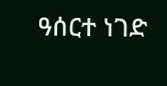ዓሰርተ ነገድ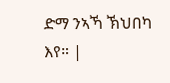ድማ ንኣኻ ኽህበካ እየ። |